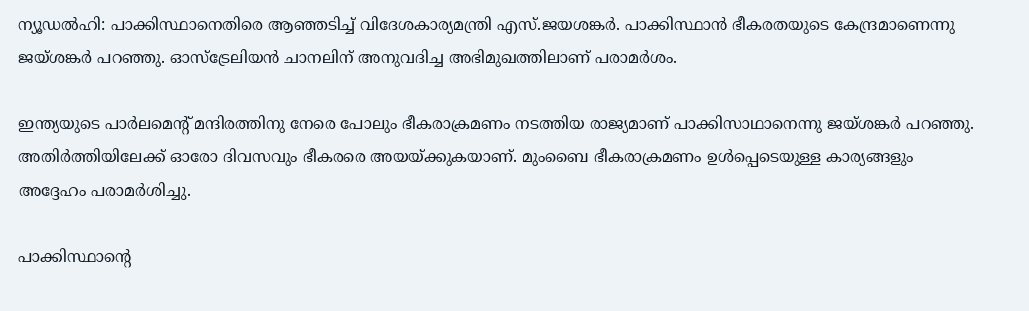ന്യൂഡല്‍ഹി: പാക്കിസ്ഥാനെതിരെ ആഞ്ഞടിച്ച് വിദേശകാര്യമന്ത്രി എസ്.ജയശങ്കര്‍. പാക്കിസ്ഥാന്‍ ഭീകരതയുടെ കേന്ദ്രമാണെന്നു ജയ്ശങ്കര്‍ പറഞ്ഞു. ഓസ്‌ട്രേലിയന്‍ ചാനലിന് അനുവദിച്ച അഭിമുഖത്തിലാണ് പരാമര്‍ശം.

ഇന്ത്യയുടെ പാര്‍ലമെന്‍റ് മന്ദിരത്തിനു നേരെ പോലും ഭീകരാക്രമണം നടത്തിയ രാജ്യമാണ് പാക്കിസാഥാനെന്നു ജയ്ശങ്കര്‍ പറഞ്ഞു. അതിര്‍ത്തിയിലേക്ക് ഓരോ ദിവസവും ഭീകരരെ അയയ്ക്കുകയാണ്. മുംബൈ ഭീകരാക്രമണം ഉള്‍പ്പെടെയുള്ള കാര്യങ്ങളും അദ്ദേഹം പരാമര്‍ശിച്ചു.

പാക്കിസ്ഥാന്‍റെ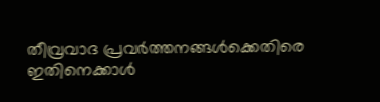തീവ്രവാദ പ്രവര്‍ത്തനങ്ങള്‍ക്കെതിരെ ഇതിനെക്കാള്‍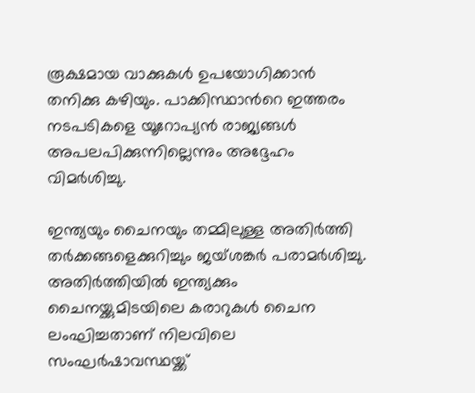രൂക്ഷമായ വാക്കുകള്‍ ഉപയോഗിക്കാന്‍ തനിക്കു കഴിയും. പാക്കിസ്ഥാന്‍റെ ഇത്തരം നടപടികളെ യൂറോപ്യന്‍ രാജ്യങ്ങള്‍ അപലപിക്കുന്നില്ലെന്നും അദ്ദേഹം വിമര്‍ശിച്ചു.

ഇന്ത്യയും ചൈനയും തമ്മിലുള്ള അതിര്‍ത്തി തര്‍ക്കങ്ങളെക്കുറിച്ചും ജയ്ശങ്കര്‍ പരാമര്‍ശിച്ചു. അതിര്‍ത്തിയില്‍ ഇന്ത്യക്കും ചൈനയ്ക്കുമിടയിലെ കരാറുകള്‍ ചൈന ലംഘിച്ചതാണ് നിലവിലെ സംഘര്‍ഷാവസ്ഥയ്ക്ക്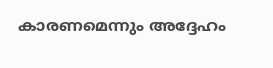കാരണമെന്നും അദ്ദേഹം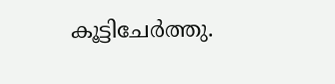കൂട്ടിചേര്‍ത്തു.